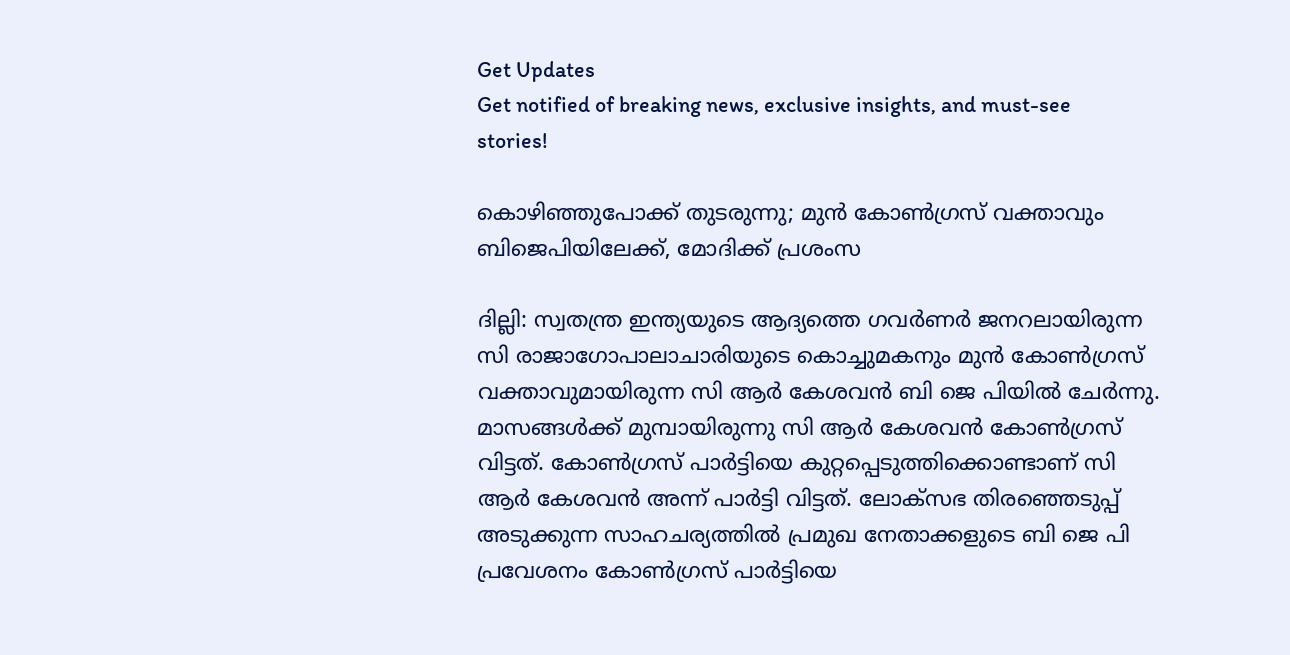Get Updates
Get notified of breaking news, exclusive insights, and must-see stories!

കൊഴിഞ്ഞുപോക്ക് തുടരുന്നു; മുന്‍ കോണ്‍ഗ്രസ് വക്താവും ബിജെപിയിലേക്ക്, മോദിക്ക് പ്രശംസ

ദില്ലി: സ്വതന്ത്ര ഇന്ത്യയുടെ ആദ്യത്തെ ഗവര്‍ണര്‍ ജനറലായിരുന്ന സി രാജാഗോപാലാചാരിയുടെ കൊച്ചുമകനും മുന്‍ കോണ്‍ഗ്രസ് വക്താവുമായിരുന്ന സി ആര്‍ കേശവന്‍ ബി ജെ പിയില്‍ ചേര്‍ന്നു. മാസങ്ങള്‍ക്ക് മുമ്പായിരുന്നു സി ആര്‍ കേശവന്‍ കോണ്‍ഗ്രസ് വിട്ടത്. കോണ്‍ഗ്രസ് പാര്‍ട്ടിയെ കുറ്റപ്പെടുത്തിക്കൊണ്ടാണ് സി ആര്‍ കേശവന്‍ അന്ന് പാര്‍ട്ടി വിട്ടത്. ലോക്‌സഭ തിരഞ്ഞെടുപ്പ് അടുക്കുന്ന സാഹചര്യത്തില്‍ പ്രമുഖ നേതാക്കളുടെ ബി ജെ പി പ്രവേശനം കോണ്‍ഗ്രസ് പാര്‍ട്ടിയെ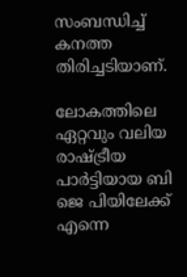സംബന്ധിച്ച് കനത്ത തിരിച്ചടിയാണ്.

ലോകത്തിലെ ഏറ്റവും വലിയ രാഷ്ട്രീയ പാര്‍ട്ടിയായ ബി ജെ പിയിലേക്ക് എന്നെ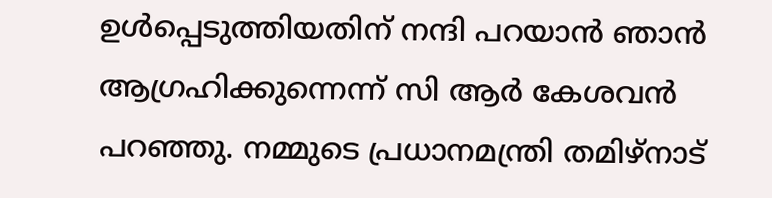ഉള്‍പ്പെടുത്തിയതിന് നന്ദി പറയാന്‍ ഞാന്‍ ആഗ്രഹിക്കുന്നെന്ന് സി ആര്‍ കേശവന്‍ പറഞ്ഞു. നമ്മുടെ പ്രധാനമന്ത്രി തമിഴ്നാട്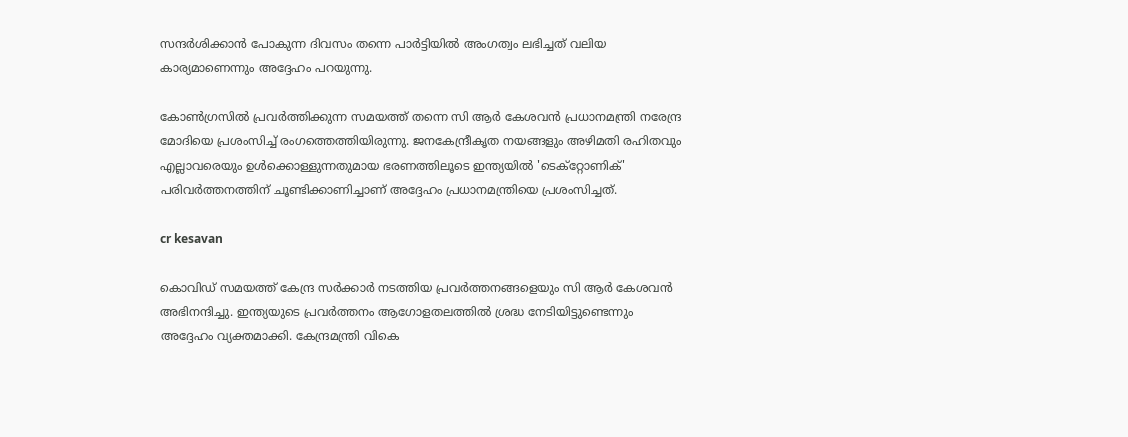സന്ദര്‍ശിക്കാന്‍ പോകുന്ന ദിവസം തന്നെ പാര്‍ട്ടിയില്‍ അംഗത്വം ലഭിച്ചത് വലിയ കാര്യമാണെന്നും അദ്ദേഹം പറയുന്നു.

കോണ്‍ഗ്രസില്‍ പ്രവര്‍ത്തിക്കുന്ന സമയത്ത് തന്നെ സി ആര്‍ കേശവന്‍ പ്രധാനമന്ത്രി നരേന്ദ്ര മോദിയെ പ്രശംസിച്ച് രംഗത്തെത്തിയിരുന്നു. ജനകേന്ദ്രീകൃത നയങ്ങളും അഴിമതി രഹിതവും എല്ലാവരെയും ഉള്‍ക്കൊള്ളുന്നതുമായ ഭരണത്തിലൂടെ ഇന്ത്യയില്‍ 'ടെക്‌റ്റോണിക്' പരിവര്‍ത്തനത്തിന് ചൂണ്ടിക്കാണിച്ചാണ് അദ്ദേഹം പ്രധാനമന്ത്രിയെ പ്രശംസിച്ചത്.

cr kesavan

കൊവിഡ് സമയത്ത് കേന്ദ്ര സര്‍ക്കാര്‍ നടത്തിയ പ്രവര്‍ത്തനങ്ങളെയും സി ആര്‍ കേശവന്‍ അഭിനന്ദിച്ചു. ഇന്ത്യയുടെ പ്രവര്‍ത്തനം ആഗോളതലത്തില്‍ ശ്രദ്ധ നേടിയിട്ടുണ്ടെന്നും അദ്ദേഹം വ്യക്തമാക്കി. കേന്ദ്രമന്ത്രി വികെ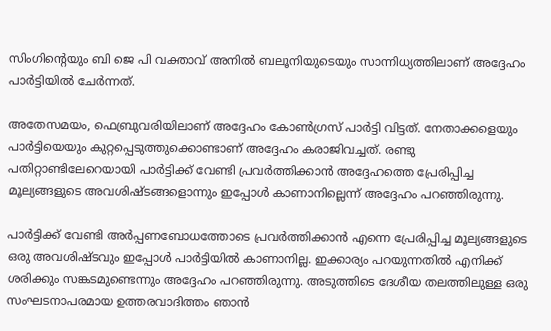സിംഗിന്റെയും ബി ജെ പി വക്താവ് അനില്‍ ബലൂനിയുടെയും സാന്നിധ്യത്തിലാണ് അദ്ദേഹം പാര്‍ട്ടിയില്‍ ചേര്‍ന്നത്.

അതേസമയം, ഫെബ്രുവരിയിലാണ് അദ്ദേഹം കോണ്‍ഗ്രസ് പാര്‍ട്ടി വിട്ടത്. നേതാക്കളെയും പാര്‍ട്ടിയെയും കുറ്റപ്പെടുത്തുക്കൊണ്ടാണ് അദ്ദേഹം കരാജിവച്ചത്. രണ്ടു പതിറ്റാണ്ടിലേറെയായി പാര്‍ട്ടിക്ക് വേണ്ടി പ്രവര്‍ത്തിക്കാന്‍ അദ്ദേഹത്തെ പ്രേരിപ്പിച്ച മൂല്യങ്ങളുടെ അവശിഷ്ടങ്ങളൊന്നും ഇപ്പോള്‍ കാണാനില്ലെന്ന് അദ്ദേഹം പറഞ്ഞിരുന്നു.

പാര്‍ട്ടിക്ക് വേണ്ടി അര്‍പ്പണബോധത്തോടെ പ്രവര്‍ത്തിക്കാന്‍ എന്നെ പ്രേരിപ്പിച്ച മൂല്യങ്ങളുടെ ഒരു അവശിഷ്ടവും ഇപ്പോള്‍ പാര്‍ട്ടിയില്‍ കാണാനില്ല. ഇക്കാര്യം പറയുന്നതില്‍ എനിക്ക് ശരിക്കും സങ്കടമുണ്ടെന്നും അദ്ദേഹം പറഞ്ഞിരുന്നു. അടുത്തിടെ ദേശീയ തലത്തിലുള്ള ഒരു സംഘടനാപരമായ ഉത്തരവാദിത്തം ഞാന്‍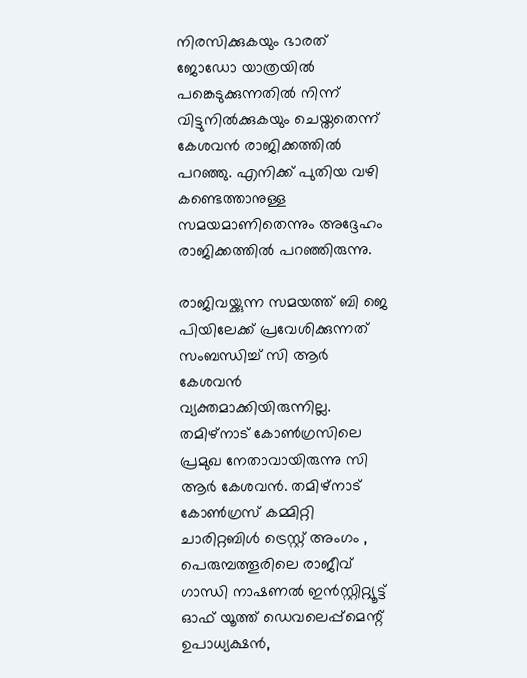നിരസിക്കുകയും ഭാരത് ജോഡോ യാത്രയില്‍ പങ്കെടുക്കുന്നതില്‍ നിന്ന് വിട്ടുനില്‍ക്കുകയും ചെയ്തതെന്ന് കേശവന്‍ രാജിക്കത്തില്‍ പറഞ്ഞു. എനിക്ക് പുതിയ വഴി കണ്ടെത്താനുള്ള സമയമാണിതെന്നും അദ്ദേഹം രാജിക്കത്തില്‍ പറഞ്ഞിരുന്നു.

രാജിവയ്ക്കുന്ന സമയത്ത് ബി ജെ പിയിലേക്ക് പ്രവേശിക്കുന്നത് സംബന്ധിച്ച് സി ആര്‍ കേശവന്‍ വ്യക്തമാക്കിയിരുന്നില്ല. തമിഴ്നാട് കോണ്‍ഗ്രസിലെ പ്രമുഖ നേതാവായിരുന്നു സി ആര്‍ കേശവന്‍. തമിഴ്നാട് കോണ്‍ഗ്രസ് കമ്മിറ്റി ചാരിറ്റബിള്‍ ട്രെസ്റ്റ് അംഗം , പെരുമ്പത്തൂരിലെ രാജീവ് ഗാന്ധി നാഷണല്‍ ഇന്‍സ്റ്റിറ്റ്യൂട്ട് ഓഫ് യൂത്ത് ഡെവലെപ്പ്മെന്റ് ഉപാധ്യക്ഷന്‍,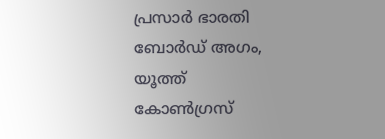പ്രസാര്‍ ഭാരതി ബോര്‍ഡ് അഗം, യൂത്ത് കോണ്‍ഗ്രസ്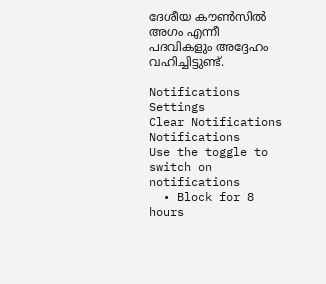ദേശീയ കൗണ്‍സില്‍ അഗം എന്നീ പദവികളും അദ്ദേഹം വഹിച്ചിട്ടുണ്ട്.

Notifications
Settings
Clear Notifications
Notifications
Use the toggle to switch on notifications
  • Block for 8 hours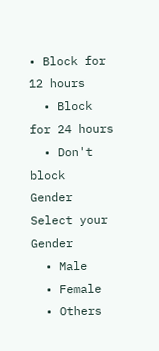• Block for 12 hours
  • Block for 24 hours
  • Don't block
Gender
Select your Gender
  • Male
  • Female
  • Others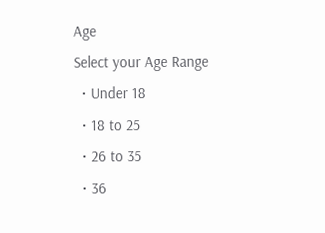Age
Select your Age Range
  • Under 18
  • 18 to 25
  • 26 to 35
  • 36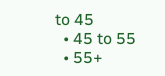to 45
  • 45 to 55
  • 55+